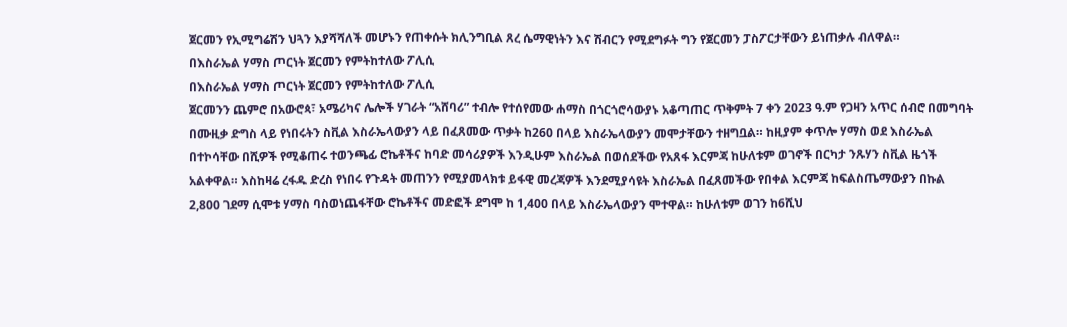ጀርመን የኢሚግሬሽን ህጓን እያሻሻለች መሆኑን የጠቀሱት ክሊንግቢል ጸረ ሴማዊነትን እና ሽብርን የሚደግፉት ግን የጀርመን ፓስፖርታቸውን ይነጠቃሉ ብለዋል።
በእስራኤል ሃማስ ጦርነት ጀርመን የምትከተለው ፖሊሲ
በእስራኤል ሃማስ ጦርነት ጀርመን የምትከተለው ፖሊሲ
ጀርመንን ጨምሮ በአውሮጳ፣ አሜሪካና ሌሎች ሃገራት “አሸባሪ” ተብሎ የተሰየመው ሐማስ በጎርጎሮሳውያኑ አቆጣጠር ጥቅምት 7 ቀን 2023 ዓ.ም የጋዛን አጥር ሰብሮ በመግባት በሙዚቃ ድግስ ላይ የነበሩትን ስቪል እስራኤላውያን ላይ በፈጸመው ጥቃት ከ260 በላይ እስራኤላውያን መሞታቸውን ተዘግቧል። ከዚያም ቀጥሎ ሃማስ ወደ እስራኤል በተኮሳቸው በሺዎች የሚቆጠሩ ተወንጫፊ ሮኬቶችና ከባድ መሳሪያዎች እንዲሁም እስራኤል በወሰደችው የአጸፋ እርምጃ ከሁለቱም ወገኖች በርካታ ንጹሃን ስቪል ዜጎች አልቀዋል። እስከዛሬ ረፋዱ ድረስ የነበሩ የጉዳት መጠንን የሚያመላክቱ ይፋዊ መረጃዎች እንደሚያሳዩት እስራኤል በፈጸመችው የበቀል እርምጃ ከፍልስጤማውያን በኩል 2,800 ገደማ ሲሞቱ ሃማስ ባስወነጨፋቸው ሮኬቶችና መድፎች ደግሞ ከ 1,400 በላይ እስራኤላውያን ሞተዋል። ከሁለቱም ወገን ከ6ሺህ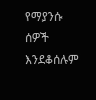የማያንሱ ሰዎች እንደቆሰሉም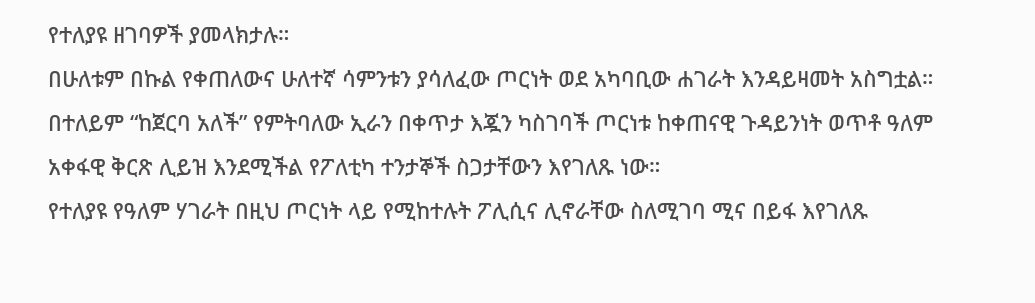የተለያዩ ዘገባዎች ያመላክታሉ።
በሁለቱም በኩል የቀጠለውና ሁለተኛ ሳምንቱን ያሳለፈው ጦርነት ወደ አካባቢው ሐገራት እንዳይዛመት አስግቷል። በተለይም “ከጀርባ አለች” የምትባለው ኢራን በቀጥታ እጇን ካስገባች ጦርነቱ ከቀጠናዊ ጉዳይንነት ወጥቶ ዓለም አቀፋዊ ቅርጽ ሊይዝ እንደሚችል የፖለቲካ ተንታኞች ስጋታቸውን እየገለጹ ነው።
የተለያዩ የዓለም ሃገራት በዚህ ጦርነት ላይ የሚከተሉት ፖሊሲና ሊኖራቸው ስለሚገባ ሚና በይፋ እየገለጹ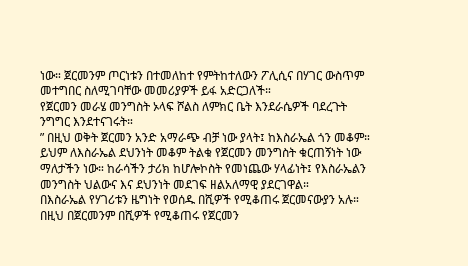ነው። ጀርመንም ጦርነቱን በተመለከተ የምትከተለውን ፖሊሲና በሃገር ውስጥም መተግበር ስለሚገባቸው መመሪያዎች ይፋ አድርጋለች።
የጀርመን መራሄ መንግስት ኦላፍ ሾልስ ለምክር ቤት እንደራሴዎች ባደረጉት ንግግር እንደተናገሩት።
” በዚህ ወቅት ጀርመን አንድ አማራጭ ብቻ ነው ያላት፤ ከእስራኤል ጎን መቆም። ይህም ለእስራኤል ደህንነት መቆም ትልቁ የጀርመን መንግስት ቁርጠኝነት ነው ማለታችን ነው። ከራሳችን ታሪክ ከሆሎኮስት የመነጨው ሃላፊነት፤ የእስራኤልን መንግስት ህልውና እና ደህንነት መደገፍ ዘልአለማዊ ያደርገዋል።
በእስራኤል የሃገሪቱን ዜግነት የወሰዱ በሺዎች የሚቆጠሩ ጀርመናውያን አሉ። በዚህ በጀርመንም በሺዎች የሚቆጠሩ የጀርመን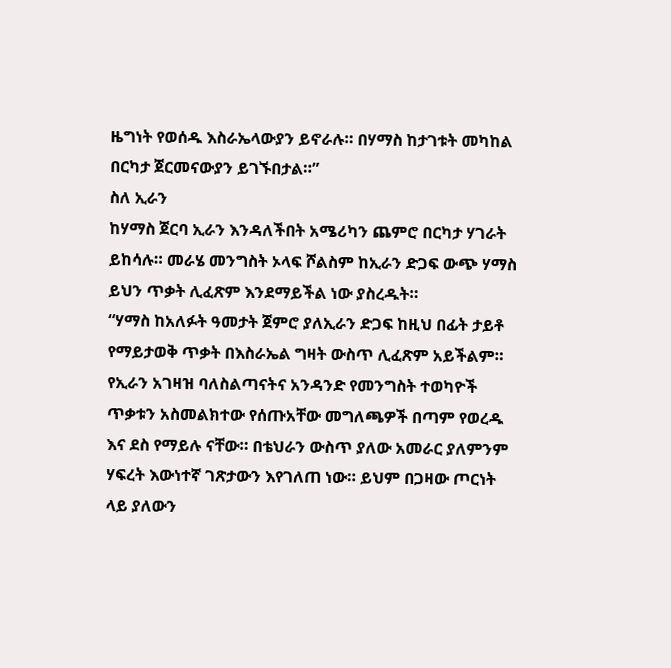ዜግነት የወሰዱ እስራኤላውያን ይኖራሉ። በሃማስ ከታገቱት መካከል በርካታ ጀርመናውያን ይገኙበታል።”
ስለ ኢራን
ከሃማስ ጀርባ ኢራን እንዳለችበት አሜሪካን ጨምሮ በርካታ ሃገራት ይከሳሉ። መራሄ መንግስት ኦላፍ ሾልስም ከኢራን ድጋፍ ውጭ ሃማስ ይህን ጥቃት ሊፈጽም እንደማይችል ነው ያስረዱት።
“ሃማስ ከአለፉት ዓመታት ጀምሮ ያለኢራን ድጋፍ ከዚህ በፊት ታይቶ የማይታወቅ ጥቃት በእስራኤል ግዛት ውስጥ ሊፈጽም አይችልም። የኢራን አገዛዝ ባለስልጣናትና አንዳንድ የመንግስት ተወካዮች ጥቃቱን አስመልክተው የሰጡአቸው መግለጫዎች በጣም የወረዱ እና ደስ የማይሉ ናቸው። በቴህራን ውስጥ ያለው አመራር ያለምንም ሃፍረት እውነተኛ ገጽታውን እየገለጠ ነው። ይህም በጋዛው ጦርነት ላይ ያለውን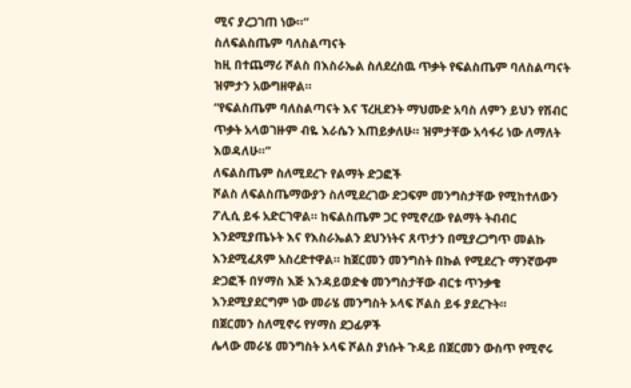ሚና ያረጋገጠ ነው።”
ስለፍልስጤም ባለስልጣናት
ከዚ በተጨማሪ ሾልስ በእስራኤል ስለደረሰዉ ጥቃት የፍልስጤም ባለስልጣናት ዝምታን አውግዘዋል።
“የፍልስጤም ባለስልጣናት እና ፕረዚደንት ማህሙድ አባስ ለምን ይህን የሽብር ጥቃት አላወገዙም ብዬ እራሴን እጠይቃለሁ። ዝምታቸው አሳፋሪ ነው ለማለት እወዳለሁ።”
ለፍልስጤም ስለሚደረጉ የልማት ድጋፎች
ሾልስ ለፍልስጤማውያን ስለሚደረገው ድጋፍም መንግስታቸው የሚከተለውን ፖሊሲ ይፋ አድርገዋል። ከፍልስጤም ጋር የሚኖረው የልማት ትብብር እንደሚያጤኑት እና የእስራኤልን ደህንነትና ጸጥታን በሚያረጋግጥ መልኩ እንደሚፈጸም አስረድተዋል። ከጀርመን መንግስት በኩል የሚደረጉ ማንኛውም ድጋፎች በሃማስ እጅ እንዳይወድቁ መንግስታቸው ብርቱ ጥንቃቄ እንደሚያደርግም ነው መራሄ መንግስት ኦላፍ ሾልስ ይፋ ያደረጉት።
በጀርመን ስለሚኖሩ የሃማስ ደጋፊዎች
ሌላው መራሄ መንግስት ኦላፍ ሾልስ ያነሱት ጉዳይ በጀርመን ውስጥ የሚኖሩ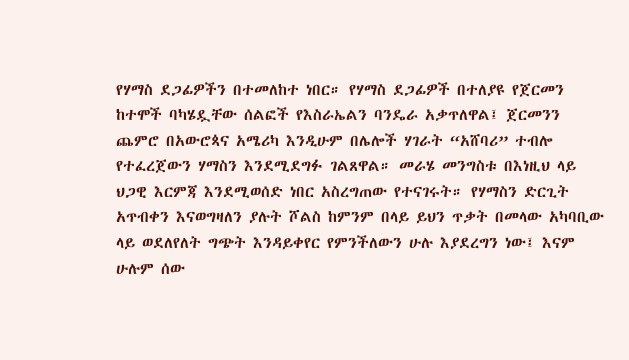የሃማስ ደጋፊዎችን በተመለከተ ነበር። የሃማስ ደጋፊዎች በተለያዩ የጀርመን ከተሞች ባካሄዷቸው ሰልፎች የእስራኤልን ባንዴራ አቃጥለዋል፤ ጀርመንን ጨምሮ በአውሮጳና አሜሪካ እንዲሁም በሌሎች ሃገራት “አሸባሪ” ተብሎ የተፈረጀውን ሃማስን እንደሚደግፉ ገልጸዋል። መራሄ መንግስቱ በእነዚህ ላይ ህጋዊ እርምጃ እንደሚወሰድ ነበር አስረግጠው የተናገሩት። የሃማስን ድርጊት አጥብቀን እናወግዛለን ያሉት ሾልስ ከምንም በላይ ይህን ጥቃት በመላው አካባቢው ላይ ወደለየለት ግጭት እንዳይቀየር የምንችለውን ሁሉ እያደረግን ነው፤ እናም ሁሉም ሰው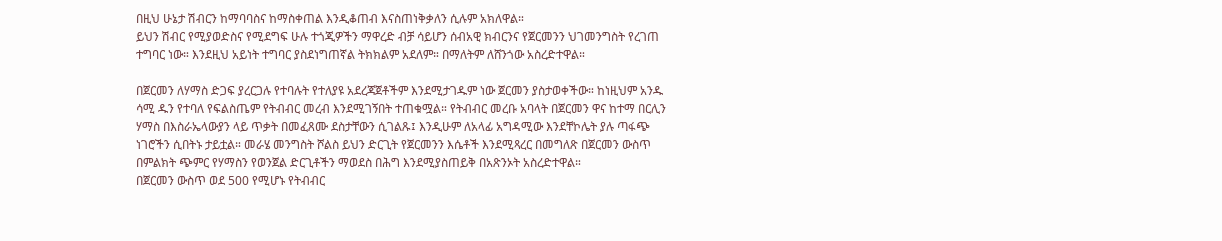በዚህ ሁኔታ ሽብርን ከማባባስና ከማስቀጠል እንዲቆጠብ እናስጠነቅቃለን ሲሉም አክለዋል።
ይህን ሽብር የሚያወድስና የሚደግፍ ሁሉ ተጎጂዎችን ማዋረድ ብቻ ሳይሆን ሰብአዊ ክብርንና የጀርመንን ህገመንግስት የረገጠ ተግባር ነው። እንደዚህ አይነት ተግባር ያስደነግጠኛል ትክክልም አደለም። በማለትም ለሸንጎው አስረድተዋል።

በጀርመን ለሃማስ ድጋፍ ያረርጋሉ የተባሉት የተለያዩ አደረጃጀቶችም እንደሚታገዱም ነው ጀርመን ያስታወቀችው። ከነዚህም አንዱ ሳሚ ዱን የተባለ የፍልስጤም የትብብር መረብ እንደሚገኝበት ተጠቁሟል። የትብብር መረቡ አባላት በጀርመን ዋና ከተማ በርሊን ሃማስ በእስራኤላውያን ላይ ጥቃት በመፈጸሙ ደስታቸውን ሲገልጹ፤ እንዲሁም ለአላፊ አግዳሚው እንደቸኮሌት ያሉ ጣፋጭ ነገሮችን ሲበትኑ ታይቷል። መራሄ መንግስት ሾልስ ይህን ድርጊት የጀርመንን እሴቶች እንደሚጻረር በመግለጽ በጀርመን ውስጥ በምልክት ጭምር የሃማስን የወንጀል ድርጊቶችን ማወደስ በሕግ እንደሚያስጠይቅ በአጽንኦት አስረድተዋል።
በጀርመን ውስጥ ወደ 500 የሚሆኑ የትብብር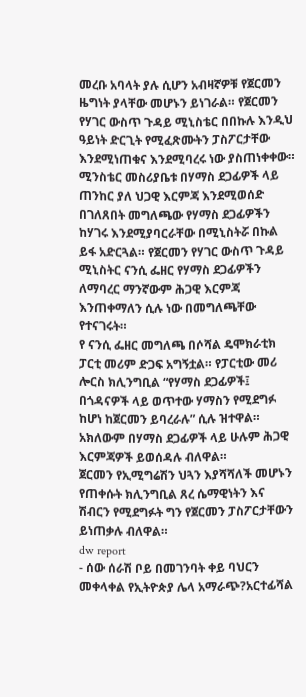መረቡ አባላት ያሉ ሲሆን አብዛኛዎቹ የጀርመን ዜግነት ያላቸው መሆኑን ይነገራል። የጀርመን የሃገር ውስጥ ጉዳይ ሚኒስቴር በበኩሉ እንዲህ ዓይነት ድርጊት የሚፈጽሙትን ፓስፖርታቸው እንደሚነጠቁና እንደሚባረሩ ነው ያስጠነቀቀው።
ሚንስቴር መስሪያቤቱ በሃማስ ደጋፊዎች ላይ ጠንከር ያለ ህጋዊ እርምጃ እንደሚወሰድ በገለጸበት መግለጫው የሃማስ ደጋፊዎችን ከሃገሩ እንደሚያባርራቸው በሚኒስትሯ በኩል ይፋ አድርጓል። የጀርመን የሃገር ውስጥ ጉዳይ ሚኒስትር ናንሲ ፌዘር የሃማስ ደጋፊዎችን ለማባረር ማንኛውም ሕጋዊ እርምጃ እንጠቀማለን ሲሉ ነው በመግለጫቸው የተናገሩት።
የ ናንሲ ፌዘር መግለጫ በሶሻል ዴሞክራቲክ ፓርቲ መሪም ድጋፍ አግኝቷል። የፓርቲው መሪ ሎርስ ክሊንግቢል “የሃማስ ደጋፊዎች፤ በጎዳናዎች ላይ ወጥተው ሃማስን የሚደግፉ ከሆነ ከጀርመን ይባረራሉ” ሲሉ ዝተዋል። አክለውም በሃማስ ደጋፊዎች ላይ ሁሉም ሕጋዊ እርምጃዎች ይወሰዳሉ ብለዋል።
ጀርመን የኢሚግሬሽን ህጓን እያሻሻለች መሆኑን የጠቀሱት ክሊንግቢል ጸረ ሴማዊነትን እና ሽብርን የሚደግፉት ግን የጀርመን ፓስፖርታቸውን ይነጠቃሉ ብለዋል።
dw report
- ሰው ሰራሽ ቦይ በመገንባት ቀይ ባህርን መቀላቀል የኢትዮጵያ ሌላ አማራጭ?አርተፊሻል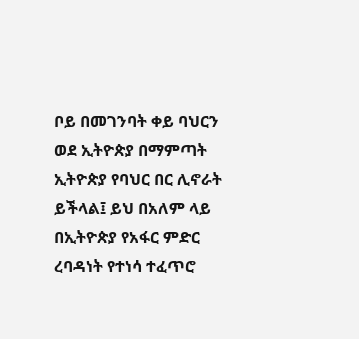ቦይ በመገንባት ቀይ ባህርን ወደ ኢትዮጵያ በማምጣት ኢትዮጵያ የባህር በር ሊኖራት ይችላል፤ ይህ በአለም ላይ በኢትዮጵያ የአፋር ምድር ረባዳነት የተነሳ ተፈጥሮ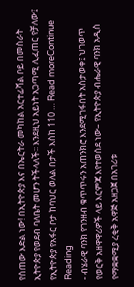የሰጠው እድል ነው! በኢትዮጵያ እና በኤርትራ መካከል አርተፊሻል ቦይ በመስራት ኢትዮጵያ የወደብ ባለቤት መሆን ትችላለች፡፡ እንደዚህ አይነት አጋጣሚ ሊፈጠር የቻለው፤ የኢትዮጵያ የአፋር ቦታ ከባህር ወለል በታች እስከ 110 … Read moreContinue Reading
- ብሄራዊ ባንክ የገንዘብ ቁጥጥሩን አጠንክሮ እንደሚገፋበት አስታወቀ፤ ህገወጥ የወርቅ አዘዋዋሪዎች ላይ እርምጃ እየተወሰደ ነው– የኢትዮጵያ ብሔራዊ ባንክ አዲስ የማቋቋሚያ ረቂቅ አዋጅ አዘጋጀ በአገሪቱ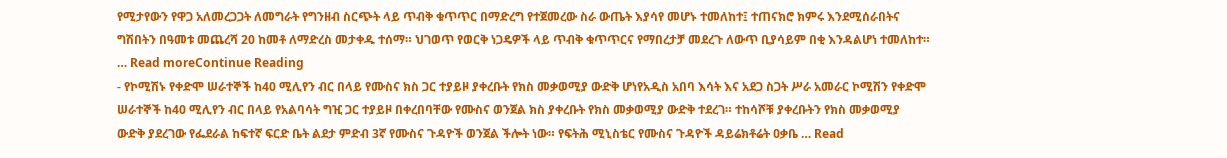የሚታየውን የዋጋ አለመረጋጋት ለመግራት የግንዘብ ስርጭት ላይ ጥብቅ ቁጥጥር በማድረግ የተጀመረው ስራ ውጤት እያሳየ መሆኑ ተመለከተ፤ ተጠናክሮ ክምሩ እንደሚሰራበትና ግሽበትን በዓመቱ መጨረሻ 20 ከመቶ ለማድረስ መታቀዱ ተሰማ። ህገወጥ የወርቅ ነጋዴዎች ላይ ጥብቅ ቁጥጥርና የማበረታቻ መደረጉ ለውጥ ቢያሳይም በቂ እንዳልሆነ ተመለከተ። … Read moreContinue Reading
- የኮሚሽኑ የቀድሞ ሠራተኞች ከ40 ሚሊየን ብር በላይ የሙስና ክስ ጋር ተያይዞ ያቀረቡት የክስ መቃወሚያ ውድቅ ሆነየአዲስ አበባ እሳት እና አደጋ ስጋት ሥራ አመራር ኮሚሽን የቀድሞ ሠራተኞች ከ40 ሚሊየን ብር በላይ የአልባሳት ግዢ ጋር ተያይዞ በቀረበባቸው የሙስና ወንጀል ክስ ያቀረቡት የክስ መቃወሚያ ውድቅ ተደረገ። ተከሳሾቹ ያቀረቡትን የክስ መቃወሚያ ውድቅ ያደረገው የፌደራል ከፍተኛ ፍርድ ቤት ልደታ ምድብ 3ኛ የሙስና ጉዳዮች ወንጀል ችሎት ነው። የፍትሕ ሚኒስቴር የሙስና ጉዳዮች ዳይሬክቶሬት ዐቃቤ … Read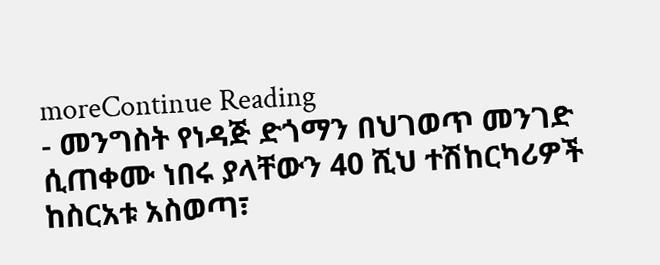moreContinue Reading
- መንግስት የነዳጅ ድጎማን በህገወጥ መንገድ ሲጠቀሙ ነበሩ ያላቸውን 40 ሺህ ተሽከርካሪዎች ከስርአቱ አስወጣ፣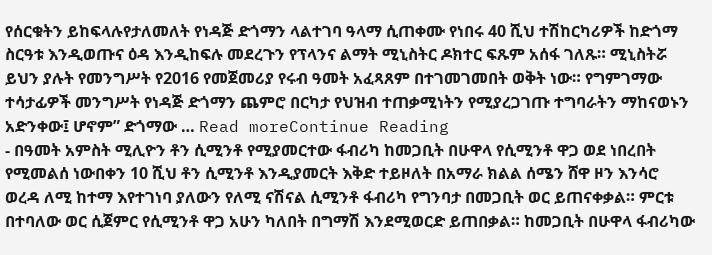የሰርቁትን ይከፍላሉየታለመለት የነዳጅ ድጎማን ላልተገባ ዓላማ ሲጠቀሙ የነበሩ 40 ሺህ ተሽከርካሪዎች ከድጎማ ስርዓቱ እንዲወጡና ዕዳ እንዲከፍሉ መደረጉን የፕላንና ልማት ሚኒስትር ዶክተር ፍጹም አሰፋ ገለጹ። ሚኒስትሯ ይህን ያሉት የመንግሥት የ2016 የመጀመሪያ የሩብ ዓመት አፈጻጸም በተገመገመበት ወቅት ነው። የግምገማው ተሳታፊዎች መንግሥት የነዳጅ ድጎማን ጨምሮ በርካታ የህዝብ ተጠቃሚነትን የሚያረጋገጡ ተግባራትን ማከናወኑን አድንቀው፤ ሆኖም” ድጎማው … Read moreContinue Reading
- በዓመት አምስት ሚሊዮን ቶን ሲሚንቶ የሚያመርተው ፋብሪካ ከመጋቢት በሁዋላ የሲሚንቶ ዋጋ ወደ ነበረበት የሚመልሰ ነውበቀን 10 ሺህ ቶን ሲሚንቶ እንዲያመርት እቅድ ተይዞለት በአማራ ክልል ሰሜን ሸዋ ዞን እንሳሮ ወረዳ ለሚ ከተማ እየተገነባ ያለውን የለሚ ናሽናል ሲሚንቶ ፋብሪካ የግንባታ በመጋቢት ወር ይጠናቀቃል። ምርቱ በተባለው ወር ሲጀምር የሲሚንቶ ዋጋ አሁን ካለበት በግማሽ እንደሚወርድ ይጠበቃል። ከመጋቢት በሁዋላ ፋብሪካው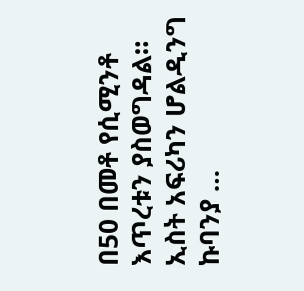በ50 በመቶ የሲሚንቶ እጥረቱን ያስወግዳል። ኢስት አፍሪካን ሆልዲንግ ኩባንያ …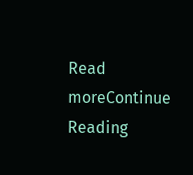Read moreContinue Reading